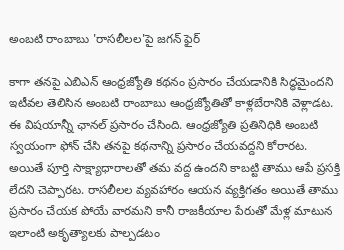అంబటి రాంబాబు 'రాసలీలల'పై జగన్ ఫైర్

కాగా తనపై ఎబిఎన్ ఆంధ్రజ్యోతి కథనం ప్రసారం చేయడానికి సిద్ధమైందని ఇటీవల తెలిసిన అంబటి రాంబాబు ఆంధ్రజ్యోతితో కాళ్లబేరానికి వెళ్లాడట. ఈ విషయాన్నీ ఛానల్ ప్రసారం చేసింది. ఆంధ్రజ్యోతి ప్రతినిధికి అంబటి స్వయంగా ఫోన్ చేసి తనపై కథనాన్ని ప్రసారం చేయవద్దని కోరారట. అయితే పూర్తి సాక్ష్యాధారాలతో తమ వద్ద ఉందని కాబట్టి తాము ఆపే ప్రసక్తి లేదని చెప్పారట. రాసలీలల వ్యవహారం ఆయన వ్యక్తిగతం అయితే తాము ప్రసారం చేయక పోయే వారమని కానీ రాజకీయాల పేరుతో మేళ్ల మాటున ఇలాంటి అకృత్యాలకు పాల్పడటం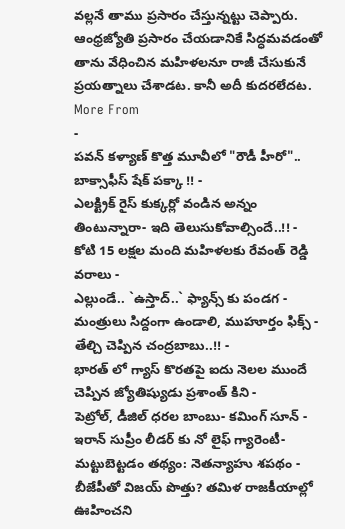వల్లనే తాము ప్రసారం చేస్తున్నట్టు చెప్పారు. ఆంధ్రజ్యోతి ప్రసారం చేయడానికే సిద్ధమవడంతో తాను వేధించిన మహిళలనూ రాజీ చేసుకునే ప్రయత్నాలు చేశాడట. కానీ అదీ కుదరలేదట.
More From
-
పవన్ కళ్యాణ్ కొత్త మూవీలో "రౌడీ హీరో".. బాక్సాఫీస్ షేక్ పక్కా !! -
ఎలక్ట్రిక్ రైస్ కుక్కర్లో వండిన అన్నం తింటున్నారా- ఇది తెలుసుకోవాల్సిందే..!! -
కోటి 15 లక్షల మంది మహిళలకు రేవంత్ రెడ్డి వరాలు -
ఎల్లుండే.. `ఉస్తాద్..` ఫ్యాన్స్ కు పండగ -
మంత్రులు సిద్దంగా ఉండాలి, ముహూర్తం ఫిక్స్ - తేల్చి చెప్పిన చంద్రబాబు..!! -
భారత్ లో గ్యాస్ కొరతపై ఐదు నెలల ముందే చెప్పిన జ్యోతిష్యుడు ప్రశాంత్ కిని -
పెట్రోల్, డీజిల్ ధరల బాంబు- కమింగ్ సూన్ -
ఇరాన్ సుప్రీం లీడర్ కు నో లైఫ్ గ్యారెంటీ- మట్టుబెట్టడం తథ్యం: నెతన్యాహు శపథం -
బీజేపీతో విజయ్ పొత్తు? తమిళ రాజకీయాల్లో ఊహించని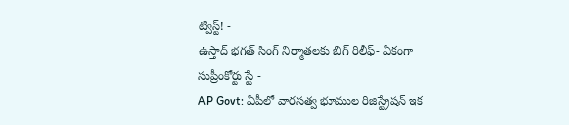ట్విస్ట్! -
ఉస్తాద్ భగత్ సింగ్ నిర్మాతలకు బిగ్ రిలీఫ్- ఏకంగా సుప్రీంకోర్టు స్టే -
AP Govt: ఏపీలో వారసత్వ భూముల రిజిస్ట్రేషన్ ఇక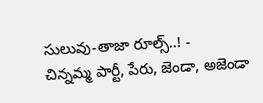సులువు-తాజా రూల్స్..! -
చిన్నమ్మ పార్టీ, పేరు, జెండా, అజెండా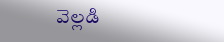వెల్లడి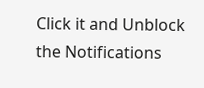Click it and Unblock the Notifications